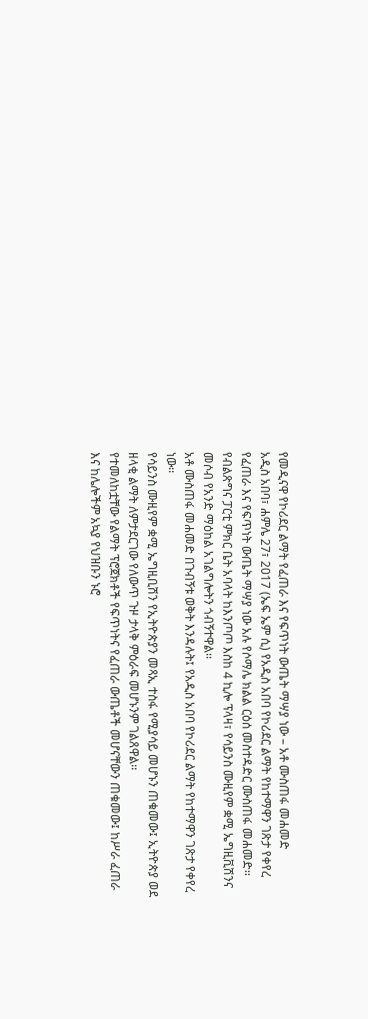የመዲናዋ የኮሪደር ልማት የፈጠራ እና የፍጥነት ውጤት ማሣያ ነው – አቶ ሙስጠፋ መሐመድ
አዲስ አበባ፣ ሐምሌ 27፣ 2017 (ኤፍ ኤም ሲ) የአዲስ አበባ የኮሪደር ልማት የከተማዋን ገጽታ የቀየረ የፈጠራ እና የፍጥነት ውጤት ማሣያ ነው አሉ የሶማሌ ክልል ርዕሰ መስተዳድር ሙስጠፋ መሐመድ፡፡
የብልጽግና ፓርቲ ምክር ቤት አባላት ከእንጦጦ እስከ 4 ኪሎ ፕላዛ፣ የሳይንስ ሙዚየም ቋሚ ኤግዚቪሽንና መሶብ የአንድ ማዕከል አገልግሎትን ጎብኝተዋል፡፡
አቶ ሙስጠፋ መሐመድ በጉብኝቱ ወቅት እንዳሉት፤ የአዲስ አበባ የኮሪደር ልማት የከተማዋን ገጽታ የቀየረ ነው፡፡
የሳይንስ ሙዚየም ቋሚ ኤግዚቢሽን የኢትዮጵያን መጻኢ ተስፋ የሚያሳይ መሆኑን ጠቁመው፤ ኢትዮጵያ ወደ ዘላቂ ልማት ለምታደርገው የለውጥ ጉዞ ታላቅ ምዕራፍ መሆኑንም ገልጸዋል፡፡
የተመለከቷቸው የልማት ፕሮጀክቶች የፍጥነትና የፈጠራ ውጤቶች መሆናቸውን ጠቁመው፤ ከሥራ ፈጠራ እና ከሌሎችም አኳያ የህዝቡን ኑሮ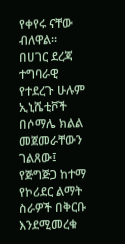የቀየሩ ናቸው ብለዋል።
በሀገር ደረጃ ተግባራዊ የተደረጉ ሁሉም ኢኒሼቲቮች በሶማሌ ክልል መጀመራቸውን ገልጸው፤ የጅግጅጋ ከተማ የኮሪደር ልማት ስራዎች በቅርቡ እንደሚመረቁ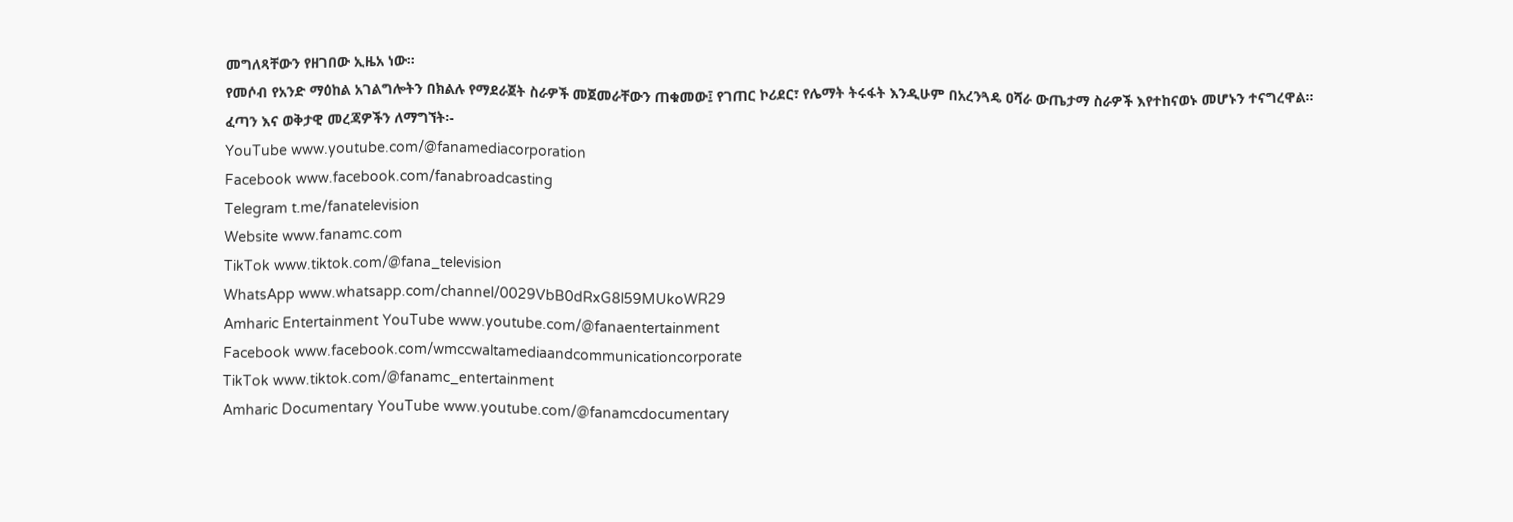መግለጻቸውን የዘገበው ኢዜአ ነው።
የመሶብ የአንድ ማዕከል አገልግሎትን በክልሉ የማደራጀት ስራዎች መጀመራቸውን ጠቁመው፤ የገጠር ኮሪደር፣ የሌማት ትሩፋት እንዲሁም በአረንጓዴ ዐሻራ ውጤታማ ስራዎች እየተከናወኑ መሆኑን ተናግረዋል፡፡
ፈጣን እና ወቅታዊ መረጃዎችን ለማግኘት፡-
YouTube www.youtube.com/@fanamediacorporation
Facebook www.facebook.com/fanabroadcasting
Telegram t.me/fanatelevision
Website www.fanamc.com
TikTok www.tiktok.com/@fana_television
WhatsApp www.whatsapp.com/channel/0029VbB0dRxG8l59MUkoWR29
Amharic Entertainment YouTube www.youtube.com/@fanaentertainment
Facebook www.facebook.com/wmccwaltamediaandcommunicationcorporate
TikTok www.tiktok.com/@fanamc_entertainment
Amharic Documentary YouTube www.youtube.com/@fanamcdocumentary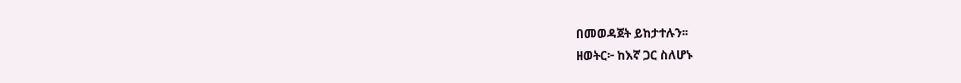በመወዳጀት ይከታተሉን፡፡
ዘወትር፦ ከእኛ ጋር ስለሆኑ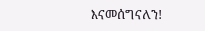እናመሰግናለን!